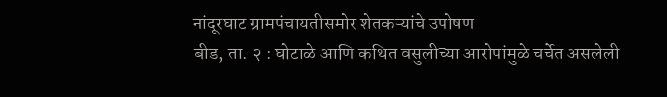नांदूरघाट ग्रामपंचायतीसमोर शेतकऱ्यांचे उपोषण
बीड, ता. २ : घोटाळे आणि कथित वसुलीच्या आरोपांमुळे चर्चेत असलेली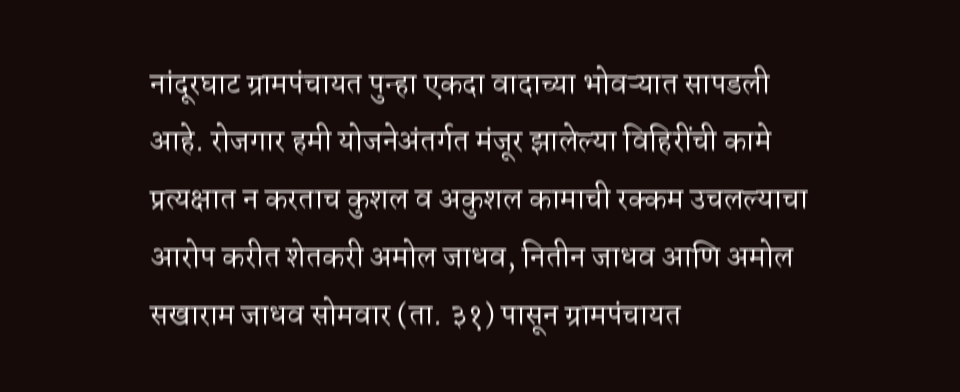नांदूरघाट ग्रामपंचायत पुन्हा एकदा वादाच्या भोवऱ्यात सापडली आहे. रोजगार हमी योजनेअंतर्गत मंजूर झालेल्या विहिरींची कामे प्रत्यक्षात न करताच कुशल व अकुशल कामाची रक्कम उचलल्याचा आरोप करीत शेतकरी अमोल जाधव, नितीन जाधव आणि अमोल सखाराम जाधव सोमवार (ता. ३१) पासून ग्रामपंचायत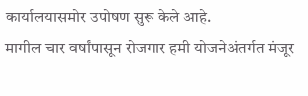कार्यालयासमोर उपोषण सुरू केले आहे.
मागील चार वर्षांपासून रोजगार हमी योजनेअंतर्गत मंजूर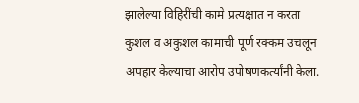झालेल्या विहिरींची कामे प्रत्यक्षात न करता कुशल व अकुशल कामाची पूर्ण रक्कम उचलून अपहार केल्याचा आरोप उपोषणकर्त्यांनी केला.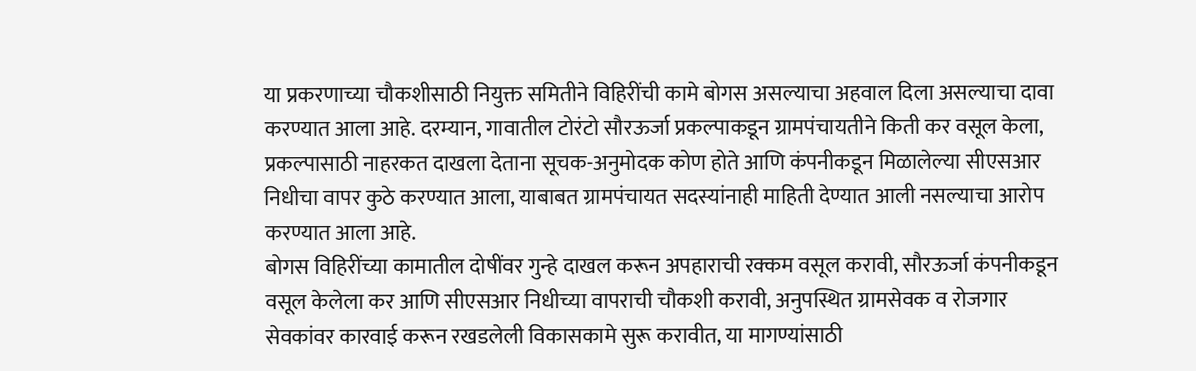या प्रकरणाच्या चौकशीसाठी नियुक्त समितीने विहिरींची कामे बोगस असल्याचा अहवाल दिला असल्याचा दावा करण्यात आला आहे. दरम्यान, गावातील टोरंटो सौरऊर्जा प्रकल्पाकडून ग्रामपंचायतीने किती कर वसूल केला, प्रकल्पासाठी नाहरकत दाखला देताना सूचक-अनुमोदक कोण होते आणि कंपनीकडून मिळालेल्या सीएसआर निधीचा वापर कुठे करण्यात आला, याबाबत ग्रामपंचायत सदस्यांनाही माहिती देण्यात आली नसल्याचा आरोप करण्यात आला आहे.
बोगस विहिरींच्या कामातील दोषींवर गुन्हे दाखल करून अपहाराची रक्कम वसूल करावी, सौरऊर्जा कंपनीकडून वसूल केलेला कर आणि सीएसआर निधीच्या वापराची चौकशी करावी, अनुपस्थित ग्रामसेवक व रोजगार सेवकांवर कारवाई करून रखडलेली विकासकामे सुरू करावीत, या मागण्यांसाठी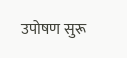उपोषण सुरू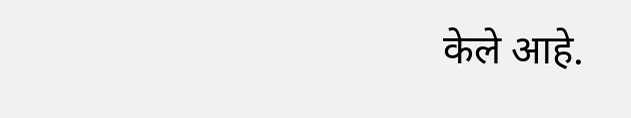केले आहे.